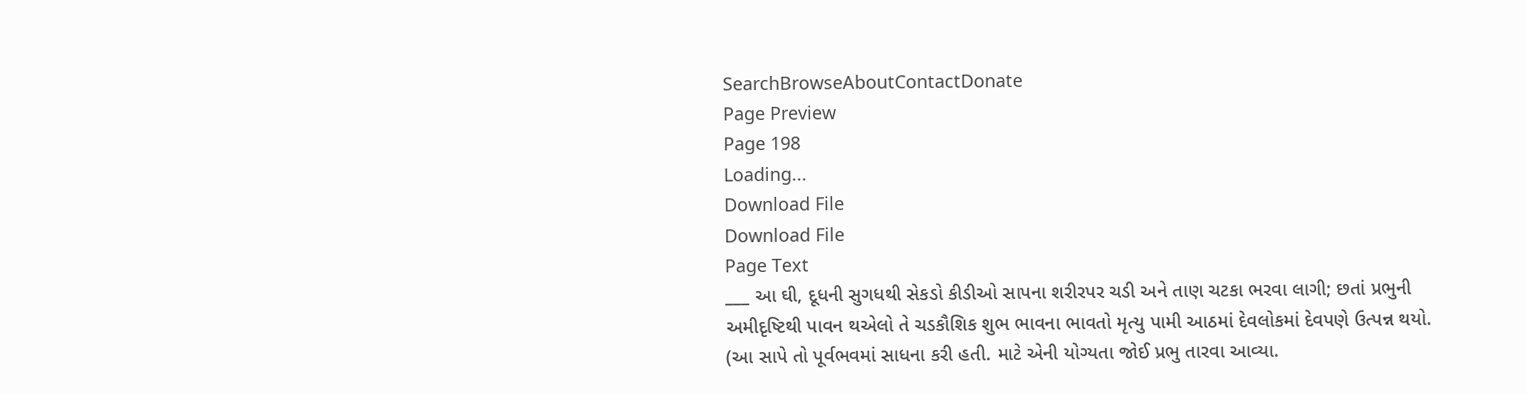SearchBrowseAboutContactDonate
Page Preview
Page 198
Loading...
Download File
Download File
Page Text
___ આ ઘી, દૂધની સુગધથી સેકડો કીડીઓ સાપના શરીરપર ચડી અને તાણ ચટકા ભરવા લાગી; છતાં પ્રભુની અમીદૃષ્ટિથી પાવન થએલો તે ચડકૌશિક શુભ ભાવના ભાવતો મૃત્યુ પામી આઠમાં દેવલોકમાં દેવપણે ઉત્પન્ન થયો. (આ સાપે તો પૂર્વભવમાં સાધના કરી હતી. માટે એની યોગ્યતા જોઈ પ્રભુ તારવા આવ્યા.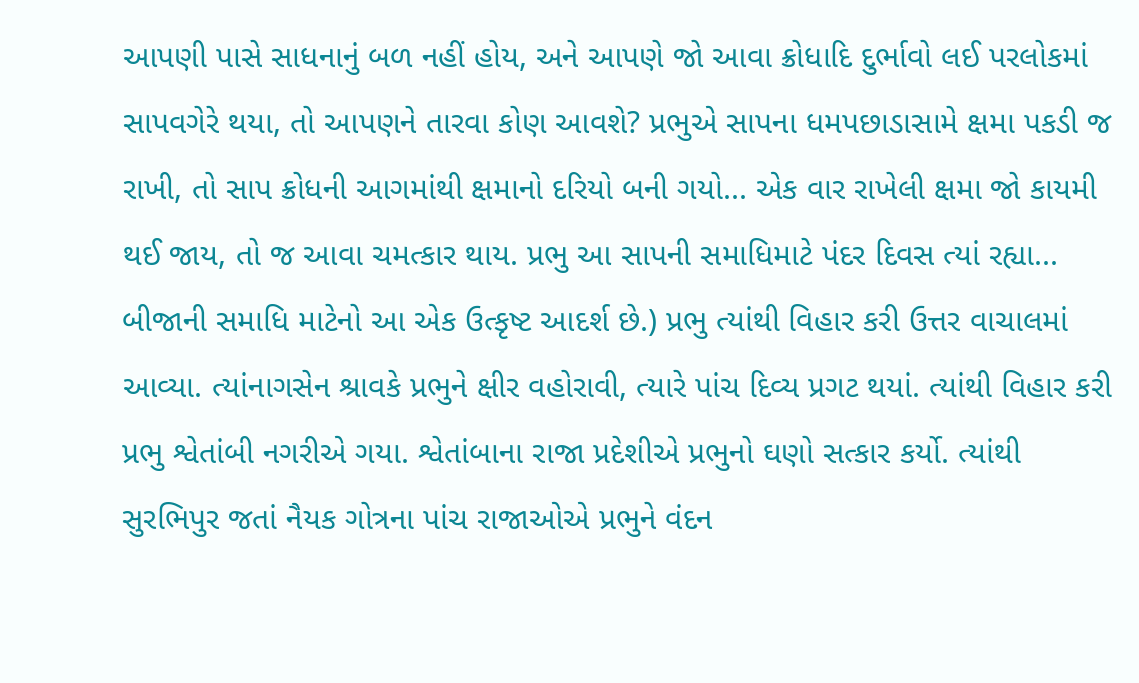આપણી પાસે સાધનાનું બળ નહીં હોય, અને આપણે જો આવા ક્રોધાદિ દુર્ભાવો લઈ પરલોકમાં સાપવગેરે થયા, તો આપણને તારવા કોણ આવશે? પ્રભુએ સાપના ધમપછાડાસામે ક્ષમા પકડી જ રાખી, તો સાપ ક્રોધની આગમાંથી ક્ષમાનો દરિયો બની ગયો... એક વાર રાખેલી ક્ષમા જો કાયમી થઈ જાય, તો જ આવા ચમત્કાર થાય. પ્રભુ આ સાપની સમાધિમાટે પંદર દિવસ ત્યાં રહ્યા... બીજાની સમાધિ માટેનો આ એક ઉત્કૃષ્ટ આદર્શ છે.) પ્રભુ ત્યાંથી વિહાર કરી ઉત્તર વાચાલમાં આવ્યા. ત્યાંનાગસેન શ્રાવકે પ્રભુને ક્ષીર વહોરાવી, ત્યારે પાંચ દિવ્ય પ્રગટ થયાં. ત્યાંથી વિહાર કરી પ્રભુ શ્વેતાંબી નગરીએ ગયા. શ્વેતાંબાના રાજા પ્રદેશીએ પ્રભુનો ઘણો સત્કાર કર્યો. ત્યાંથી સુરભિપુર જતાં નૈયક ગોત્રના પાંચ રાજાઓએ પ્રભુને વંદન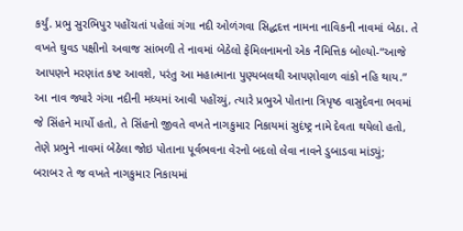કર્યું. પ્રભુ સુરભિપુર પહોંચતાં પહેલાં ગંગા નદી ઓળંગવા સિદ્ધદત્ત નામના નાવિકની નાવમાં બેઠા. તે વખતે ઘુવડ પક્ષીનો અવાજ સાંભળી તે નાવમાં બેઠેલો ફેમિલનામનો એક નૈમિત્તિક બોલ્યો-“આજે આપણને મરણાંત કષ્ટ આવશે, પરંતુ આ મહાત્માના પુણ્યબલથી આપણોવાળ વાંકો નહિ થાય.” આ નાવ જ્યારે ગંગા નદીની મધ્યમાં આવી પહોંચ્યું, ત્યારે પ્રભુએ પોતાના ત્રિપૃષ્ઠ વાસુદેવના ભવમાં જે સિંહને માર્યો હતો, તે સિંહનો જીવતે વખતે નાગકુમાર નિકાયમાં સુદંષ્ટ્ર નામે દેવતા થયેલો હતો, તેણે પ્રભુને નાવમાં બેઠેલા જોઇ પોતાના પૂર્વભવના વેરનો બદલો લેવા નાવને ડુબાડવા માંડ્યું; બરાબર તે જ વખતે નાગકુમાર નિકાયમાં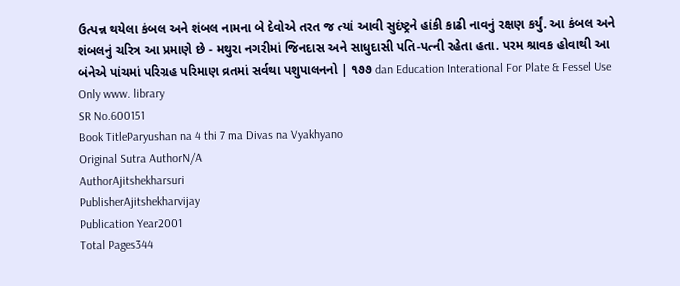ઉત્પન્ન થયેલા કંબલ અને શંબલ નામના બે દેવોએ તરત જ ત્યાં આવી સુદંષ્ટ્રને હાંકી કાઢી નાવનું રક્ષણ કર્યું. આ કંબલ અને શંબલનું ચરિત્ર આ પ્રમાણે છે - મથુરા નગરીમાં જિનદાસ અને સાધુદાસી પતિ-પત્ની રહેતા હતા. પરમ શ્રાવક હોવાથી આ બંનેએ પાંચમાં પરિગ્રહ પરિમાણ વ્રતમાં સર્વથા પશુપાલનનો | ૧૭૭ dan Education Interational For Plate & Fessel Use Only www. library
SR No.600151
Book TitleParyushan na 4 thi 7 ma Divas na Vyakhyano
Original Sutra AuthorN/A
AuthorAjitshekharsuri
PublisherAjitshekharvijay
Publication Year2001
Total Pages344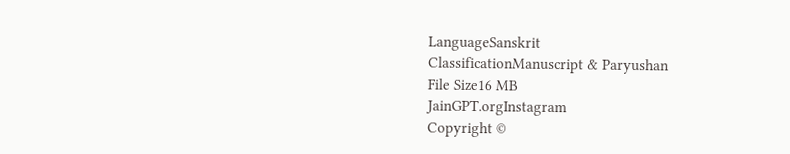LanguageSanskrit
ClassificationManuscript & Paryushan
File Size16 MB
JainGPT.orgInstagram
Copyright ©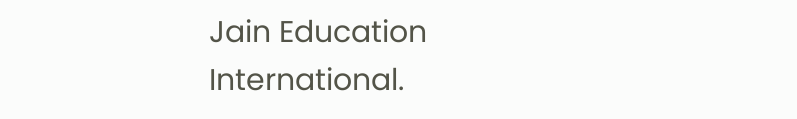Jain Education International.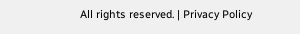All rights reserved. | Privacy Policy